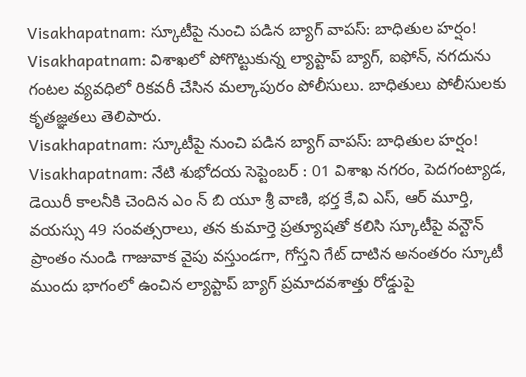Visakhapatnam: స్కూటీపై నుంచి పడిన బ్యాగ్ వాపస్: బాధితుల హర్షం!
Visakhapatnam: విశాఖలో పోగొట్టుకున్న ల్యాప్టాప్ బ్యాగ్, ఐఫోన్, నగదును గంటల వ్యవధిలో రికవరీ చేసిన మల్కాపురం పోలీసులు. బాధితులు పోలీసులకు కృతజ్ఞతలు తెలిపారు.
Visakhapatnam: స్కూటీపై నుంచి పడిన బ్యాగ్ వాపస్: బాధితుల హర్షం!
Visakhapatnam: నేటి శుభోదయ సెప్టెంబర్ : 01 విశాఖ నగరం, పెదగంట్యాడ, డెయిరీ కాలనీకి చెందిన ఎం న్ బి యూ శ్రీ వాణి, భర్త కే,వి ఎస్, ఆర్ మూర్తి, వయస్సు 49 సంవత్సరాలు, తన కుమార్తె ప్రత్యూషతో కలిసి స్కూటీపై వన్టౌన్ ప్రాంతం నుండి గాజువాక వైపు వస్తుండగా, గోస్తని గేట్ దాటిన అనంతరం స్కూటీ ముందు భాగంలో ఉంచిన ల్యాప్టాప్ బ్యాగ్ ప్రమాదవశాత్తు రోడ్డుపై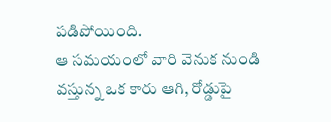పడిపోయింది.
ఆ సమయంలో వారి వెనుక నుండి వస్తున్న ఒక కారు ఆగి, రోడ్డుపై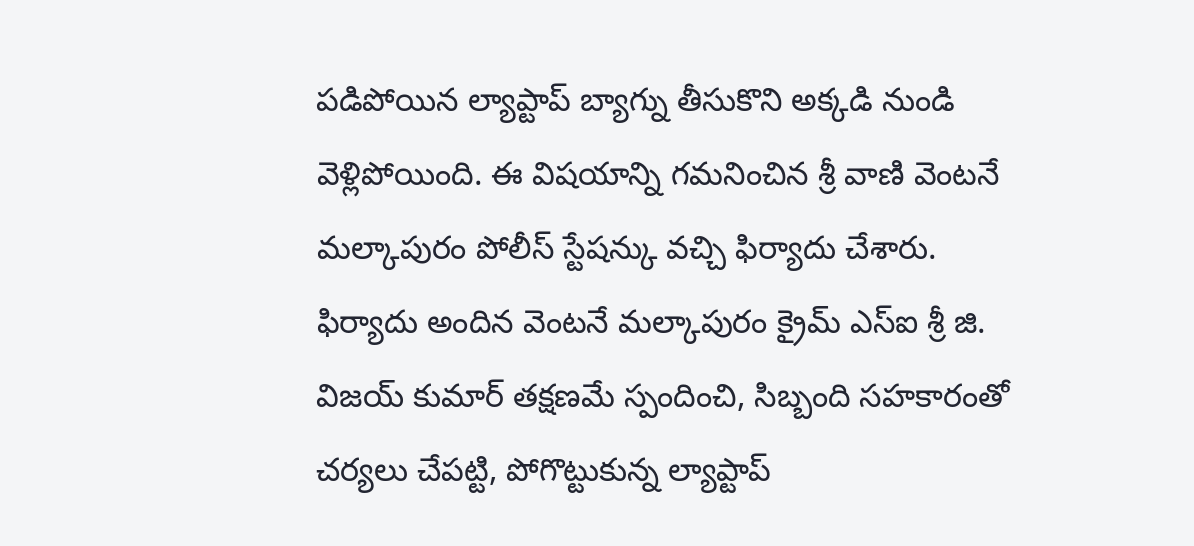పడిపోయిన ల్యాప్టాప్ బ్యాగ్ను తీసుకొని అక్కడి నుండి వెళ్లిపోయింది. ఈ విషయాన్ని గమనించిన శ్రీ వాణి వెంటనే మల్కాపురం పోలీస్ స్టేషన్కు వచ్చి ఫిర్యాదు చేశారు.
ఫిర్యాదు అందిన వెంటనే మల్కాపురం క్రైమ్ ఎస్ఐ శ్రీ జి. విజయ్ కుమార్ తక్షణమే స్పందించి, సిబ్బంది సహకారంతో చర్యలు చేపట్టి, పోగొట్టుకున్న ల్యాప్టాప్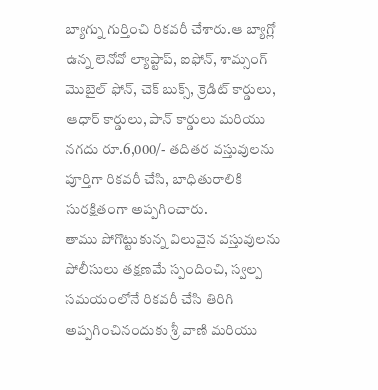బ్యాగ్ను గుర్తించి రికవరీ చేశారు.ఆ బ్యాగ్లో ఉన్న లెనోవో ల్యాప్టాప్, ఐఫోన్, శామ్సంగ్ మొబైల్ ఫోన్, చెక్ బుక్స్, క్రెడిట్ కార్డులు, ఆధార్ కార్డులు, పాన్ కార్డులు మరియు నగదు రూ.6,000/- తదితర వస్తువులను పూర్తిగా రికవరీ చేసి, బాధితురాలికి సురక్షితంగా అప్పగించారు.
తాము పోగొట్టుకున్న విలువైన వస్తువులను పోలీసులు తక్షణమే స్పందించి, స్వల్ప సమయంలోనే రికవరీ చేసి తిరిగి అప్పగించినందుకు శ్రీ వాణి మరియు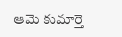ఆమె కుమార్తె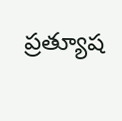ప్రత్యూష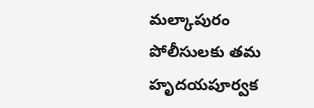మల్కాపురం పోలీసులకు తమ హృదయపూర్వక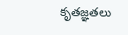కృతజ్ఞతలు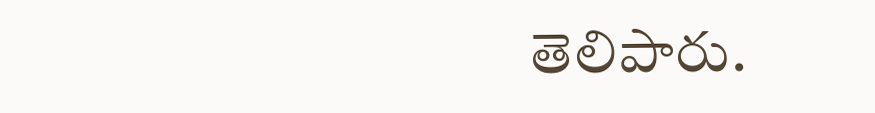తెలిపారు.